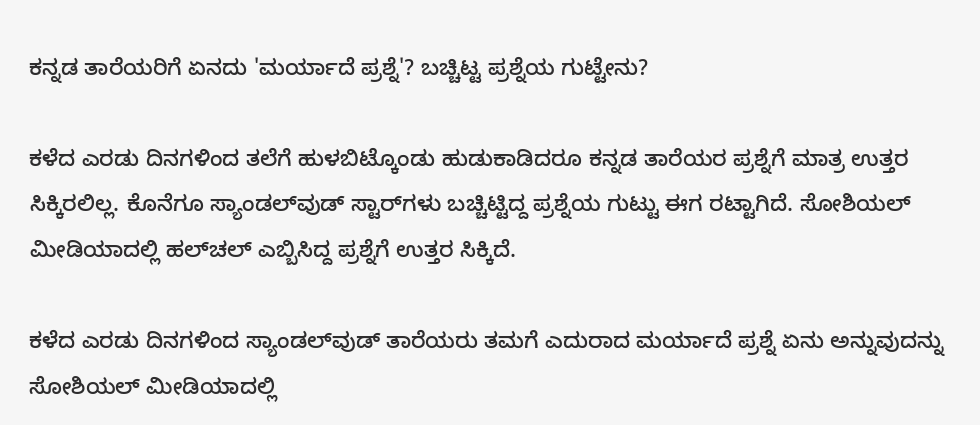ಕನ್ನಡ ತಾರೆಯರಿಗೆ ಏನದು 'ಮರ್ಯಾದೆ ಪ್ರಶ್ನೆ'? ಬಚ್ಚಿಟ್ಟ ಪ್ರಶ್ನೆಯ ಗುಟ್ಟೇನು?

ಕಳೆದ ಎರಡು ದಿನಗಳಿಂದ ತಲೆಗೆ ಹುಳಬಿಟ್ಕೊಂಡು ಹುಡುಕಾಡಿದರೂ ಕನ್ನಡ ತಾರೆಯರ ಪ್ರಶ್ನೆಗೆ ಮಾತ್ರ ಉತ್ತರ ಸಿಕ್ಕಿರಲಿಲ್ಲ. ಕೊನೆಗೂ ಸ್ಯಾಂಡಲ್‌ವುಡ್ ಸ್ಟಾರ್‌ಗಳು ಬಚ್ಚಿಟ್ಟಿದ್ದ ಪ್ರಶ್ನೆಯ ಗುಟ್ಟು ಈಗ ರಟ್ಟಾಗಿದೆ. ಸೋಶಿಯಲ್ ಮೀಡಿಯಾದಲ್ಲಿ ಹಲ್‌ಚಲ್ ಎಬ್ಬಿಸಿದ್ದ ಪ್ರಶ್ನೆಗೆ ಉತ್ತರ ಸಿಕ್ಕಿದೆ.

ಕಳೆದ ಎರಡು ದಿನಗಳಿಂದ ಸ್ಯಾಂಡಲ್‌ವುಡ್ ತಾರೆಯರು ತಮಗೆ ಎದುರಾದ ಮರ್ಯಾದೆ ಪ್ರಶ್ನೆ ಏನು ಅನ್ನುವುದನ್ನು ಸೋಶಿಯಲ್ ಮೀಡಿಯಾದಲ್ಲಿ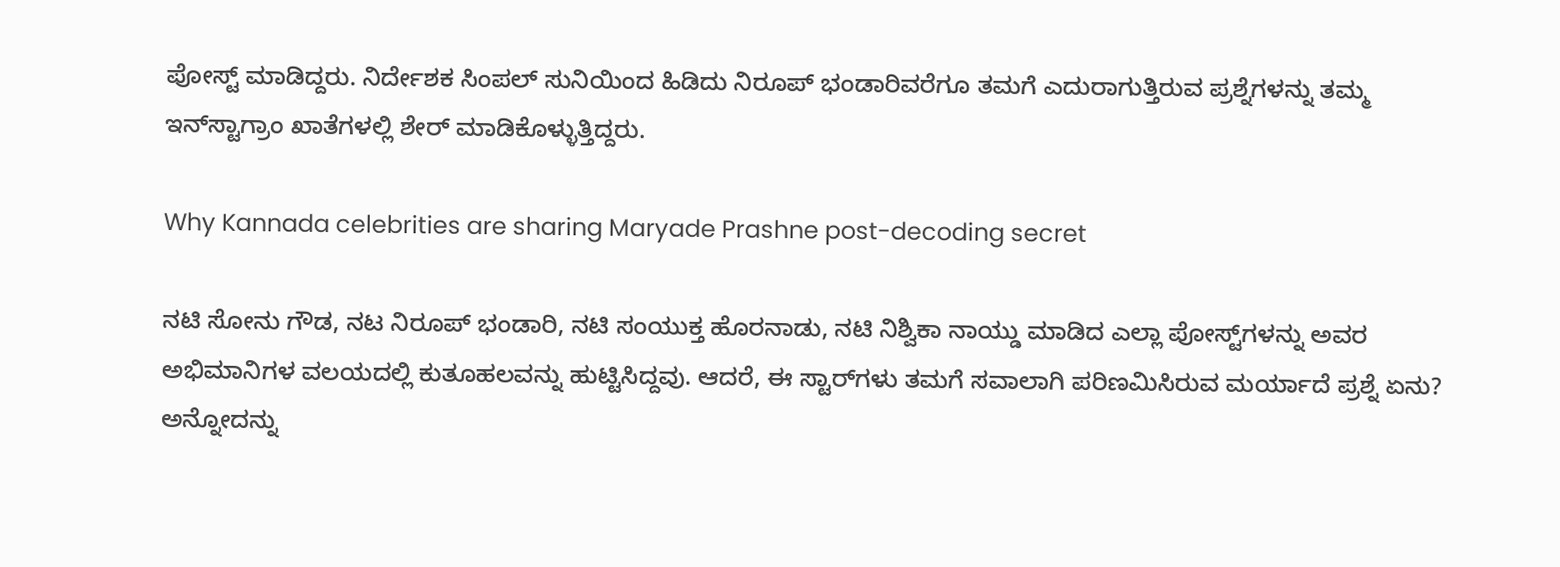ಪೋಸ್ಟ್ ಮಾಡಿದ್ದರು. ನಿರ್ದೇಶಕ ಸಿಂಪಲ್ ಸುನಿಯಿಂದ ಹಿಡಿದು ನಿರೂಪ್ ಭಂಡಾರಿವರೆಗೂ ತಮಗೆ ಎದುರಾಗುತ್ತಿರುವ ಪ್ರಶ್ನೆಗಳನ್ನು ತಮ್ಮ ಇನ್‌ಸ್ಟಾಗ್ರಾಂ ಖಾತೆಗಳಲ್ಲಿ ಶೇರ್ ಮಾಡಿಕೊಳ್ಳುತ್ತಿದ್ದರು.

Why Kannada celebrities are sharing Maryade Prashne post-decoding secret

ನಟಿ ಸೋನು ಗೌಡ, ನಟ ನಿರೂಪ್ ಭಂಡಾರಿ, ನಟಿ ಸಂಯುಕ್ತ ಹೊರನಾಡು, ನಟಿ ನಿಶ್ವಿಕಾ ನಾಯ್ಡು ಮಾಡಿದ ಎಲ್ಲಾ ಪೋಸ್ಟ್‌ಗಳನ್ನು ಅವರ ಅಭಿಮಾನಿಗಳ ವಲಯದಲ್ಲಿ ಕುತೂಹಲವನ್ನು ಹುಟ್ಟಿಸಿದ್ದವು. ಆದರೆ, ಈ ಸ್ಟಾರ್‌ಗಳು ತಮಗೆ ಸವಾಲಾಗಿ ಪರಿಣಮಿಸಿರುವ ಮರ್ಯಾದೆ ಪ್ರಶ್ನೆ ಏನು? ಅನ್ನೋದನ್ನು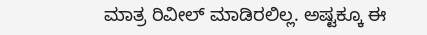ಮಾತ್ರ ರಿವೀಲ್ ಮಾಡಿರಲಿಲ್ಲ. ಅಷ್ಟಕ್ಕೂ ಈ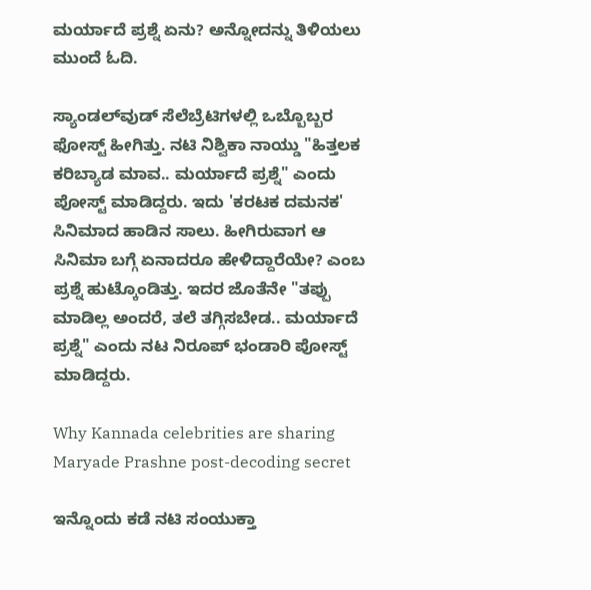ಮರ್ಯಾದೆ ಪ್ರಶ್ನೆ ಏನು? ಅನ್ನೋದನ್ನು ತಿಳಿಯಲು ಮುಂದೆ ಓದಿ.

ಸ್ಯಾಂಡಲ್‌ವುಡ್ ಸೆಲೆಬ್ರೆಟಿಗಳಲ್ಲಿ ಒಬ್ಬೊಬ್ಬರ ಫೋಸ್ಟ್ ಹೀಗಿತ್ತು. ನಟಿ ನಿಶ್ವಿಕಾ ನಾಯ್ಡು "ಹಿತ್ತಲಕ ಕರಿಬ್ಯಾಡ ಮಾವ.. ಮರ್ಯಾದೆ ಪ್ರಶ್ನೆ" ಎಂದು ಪೋಸ್ಟ್ ಮಾಡಿದ್ದರು. ಇದು 'ಕರಟಕ ದಮನಕ' ಸಿನಿಮಾದ ಹಾಡಿನ ಸಾಲು. ಹೀಗಿರುವಾಗ ಆ ಸಿನಿಮಾ ಬಗ್ಗೆ ಏನಾದರೂ ಹೇಳಿದ್ದಾರೆಯೇ? ಎಂಬ ಪ್ರಶ್ನೆ ಹುಟ್ಕೊಂಡಿತ್ತು. ಇದರ ಜೊತೆನೇ "ತಪ್ಪು ಮಾಡಿಲ್ಲ ಅಂದರೆ, ತಲೆ ತಗ್ಗಿಸಬೇಡ.. ಮರ್ಯಾದೆ ಪ್ರಶ್ನೆ" ಎಂದು ನಟ ನಿರೂಪ್ ಭಂಡಾರಿ ಪೋಸ್ಟ್ ಮಾಡಿದ್ದರು.

Why Kannada celebrities are sharing Maryade Prashne post-decoding secret

ಇನ್ನೊಂದು ಕಡೆ ನಟಿ ಸಂಯುಕ್ತಾ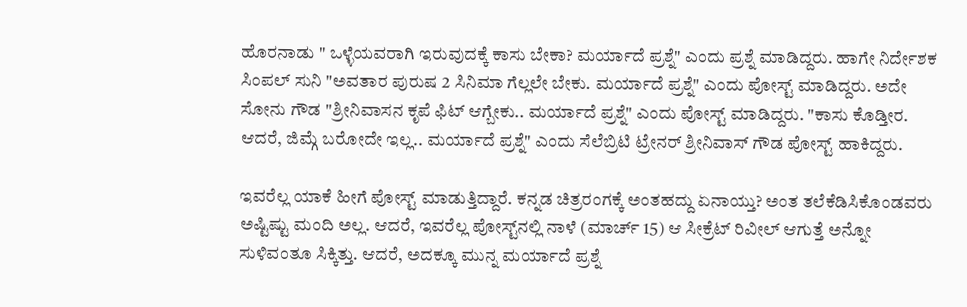ಹೊರನಾಡು " ಒಳ್ಳೆಯವರಾಗಿ ಇರುವುದಕ್ಕೆ ಕಾಸು ಬೇಕಾ? ಮರ್ಯಾದೆ ಪ್ರಶ್ನೆ" ಎಂದು ಪ್ರಶ್ನೆ ಮಾಡಿದ್ದರು. ಹಾಗೇ ನಿರ್ದೇಶಕ ಸಿಂಪಲ್ ಸುನಿ "ಅವತಾರ ಪುರುಷ 2 ಸಿನಿಮಾ ಗೆಲ್ಲಲೇ ಬೇಕು. ಮರ್ಯಾದೆ ಪ್ರಶ್ನೆ" ಎಂದು ಪೋಸ್ಟ್ ಮಾಡಿದ್ದರು. ಅದೇ ಸೋನು ಗೌಡ "ಶ್ರೀನಿವಾಸನ ಕೃಪೆ ಫಿಟ್ ಆಗ್ಬೇಕು.. ಮರ್ಯಾದೆ ಪ್ರಶ್ನೆ" ಎಂದು ಪೋಸ್ಟ್ ಮಾಡಿದ್ದರು. "ಕಾಸು ಕೊಡ್ತೀರ. ಆದರೆ, ಜಿಮ್ಗೆ ಬರೋದೇ ಇಲ್ಲ.. ಮರ್ಯಾದೆ ಪ್ರಶ್ನೆ" ಎಂದು ಸೆಲೆಬ್ರಿಟಿ ಟ್ರೇನರ್ ಶ್ರೀನಿವಾಸ್ ಗೌಡ ಪೋಸ್ಟ್ ಹಾಕಿದ್ದರು.

ಇವರೆಲ್ಲ ಯಾಕೆ ಹೀಗೆ ಪೋಸ್ಟ್ ಮಾಡುತ್ತಿದ್ದಾರೆ. ಕನ್ನಡ ಚಿತ್ರರಂಗಕ್ಕೆ ಅಂತಹದ್ದು ಏನಾಯ್ತು? ಅಂತ ತಲೆಕೆಡಿಸಿಕೊಂಡವರು ಅಷ್ಟಿಷ್ಟು ಮಂದಿ ಅಲ್ಲ. ಆದರೆ, ಇವರೆಲ್ಲ ಪೋಸ್ಟ್‌ನಲ್ಲಿ ನಾಳೆ (ಮಾರ್ಚ್ 15) ಆ ಸೀಕ್ರೆಟ್ ರಿವೀಲ್ ಆಗುತ್ತೆ ಅನ್ನೋ ಸುಳಿವಂತೂ ಸಿಕ್ಕಿತ್ತು. ಆದರೆ, ಅದಕ್ಕೂ ಮುನ್ನ ಮರ್ಯಾದೆ ಪ್ರಶ್ನೆ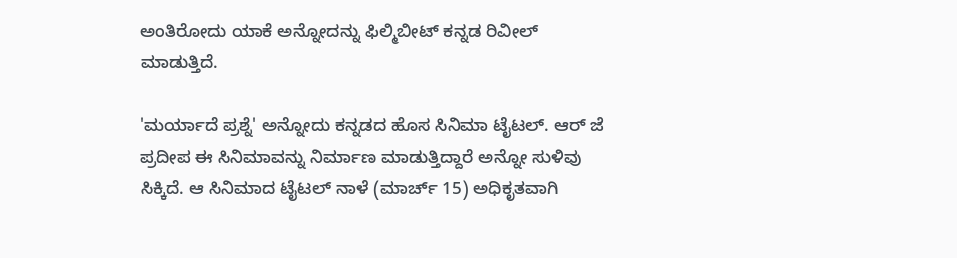ಅಂತಿರೋದು ಯಾಕೆ ಅನ್ನೋದನ್ನು ಫಿಲ್ಮಿಬೀಟ್ ಕನ್ನಡ ರಿವೀಲ್ ಮಾಡುತ್ತಿದೆ.

'ಮರ್ಯಾದೆ ಪ್ರಶ್ನೆ' ಅನ್ನೋದು ಕನ್ನಡದ ಹೊಸ ಸಿನಿಮಾ ಟೈಟಲ್. ಆರ್‌ ಜೆ ಪ್ರದೀಪ ಈ ಸಿನಿಮಾವನ್ನು ನಿರ್ಮಾಣ ಮಾಡುತ್ತಿದ್ದಾರೆ ಅನ್ನೋ ಸುಳಿವು ಸಿಕ್ಕಿದೆ. ಆ ಸಿನಿಮಾದ ಟೈಟಲ್ ನಾಳೆ (ಮಾರ್ಚ್ 15) ಅಧಿಕೃತವಾಗಿ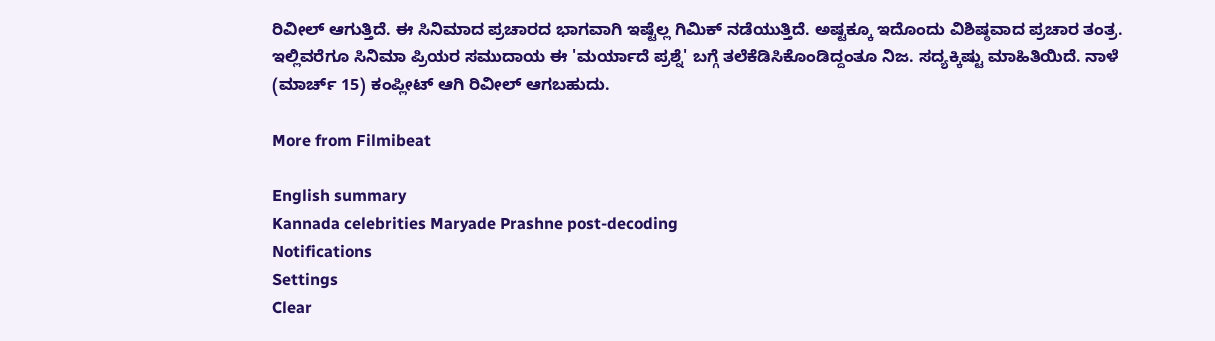ರಿವೀಲ್ ಆಗುತ್ತಿದೆ. ಈ ಸಿನಿಮಾದ ಪ್ರಚಾರದ ಭಾಗವಾಗಿ ಇಷ್ಟೆಲ್ಲ ಗಿಮಿಕ್ ನಡೆಯುತ್ತಿದೆ. ಅಷ್ಟಕ್ಕೂ ಇದೊಂದು ವಿಶಿಷ್ಠವಾದ ಪ್ರಚಾರ ತಂತ್ರ. ಇಲ್ಲಿವರೆಗೂ ಸಿನಿಮಾ ಪ್ರಿಯರ ಸಮುದಾಯ ಈ 'ಮರ್ಯಾದೆ ಪ್ರಶ್ನೆ' ಬಗ್ಗೆ ತಲೆಕೆಡಿಸಿಕೊಂಡಿದ್ದಂತೂ ನಿಜ. ಸದ್ಯಕ್ಕಿಷ್ಟು ಮಾಹಿತಿಯಿದೆ. ನಾಳೆ (ಮಾರ್ಚ್ 15) ಕಂಪ್ಲೀಟ್ ಆಗಿ ರಿವೀಲ್ ಆಗಬಹುದು.

More from Filmibeat

English summary
Kannada celebrities Maryade Prashne post-decoding
Notifications
Settings
Clear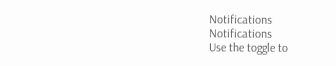Notifications
Notifications
Use the toggle to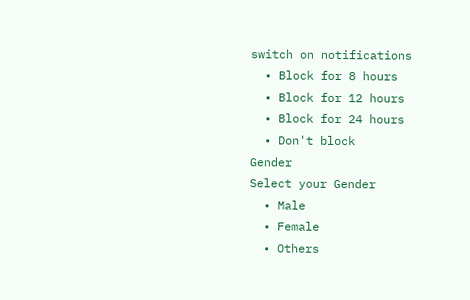switch on notifications
  • Block for 8 hours
  • Block for 12 hours
  • Block for 24 hours
  • Don't block
Gender
Select your Gender
  • Male
  • Female
  • Others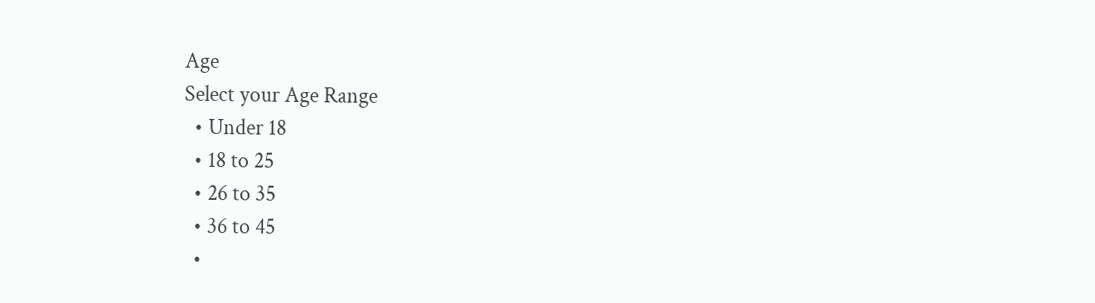Age
Select your Age Range
  • Under 18
  • 18 to 25
  • 26 to 35
  • 36 to 45
  •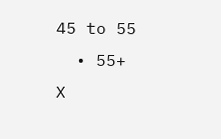45 to 55
  • 55+
X